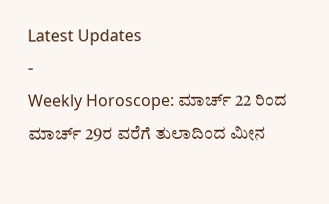Latest Updates
-
Weekly Horoscope: ಮಾರ್ಚ್ 22 ರಿಂದ ಮಾರ್ಚ್ 29ರ ವರೆಗೆ ತುಲಾದಿಂದ ಮೀನ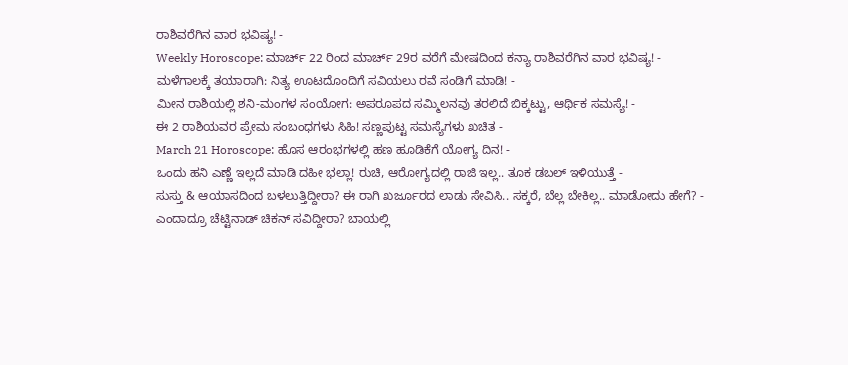ರಾಶಿವರೆಗಿನ ವಾರ ಭವಿಷ್ಯ! -
Weekly Horoscope: ಮಾರ್ಚ್ 22 ರಿಂದ ಮಾರ್ಚ್ 29ರ ವರೆಗೆ ಮೇಷದಿಂದ ಕನ್ಯಾ ರಾಶಿವರೆಗಿನ ವಾರ ಭವಿಷ್ಯ! -
ಮಳೆಗಾಲಕ್ಕೆ ತಯಾರಾಗಿ: ನಿತ್ಯ ಊಟದೊಂದಿಗೆ ಸವಿಯಲು ರವೆ ಸಂಡಿಗೆ ಮಾಡಿ! -
ಮೀನ ರಾಶಿಯಲ್ಲಿ ಶನಿ-ಮಂಗಳ ಸಂಯೋಗ: ಅಪರೂಪದ ಸಮ್ಮಿಲನವು ತರಲಿದೆ ಬಿಕ್ಕಟ್ಟು, ಆರ್ಥಿಕ ಸಮಸ್ಯೆ! -
ಈ 2 ರಾಶಿಯವರ ಪ್ರೇಮ ಸಂಬಂಧಗಳು ಸಿಹಿ! ಸಣ್ಣಪುಟ್ಟ ಸಮಸ್ಯೆಗಳು ಖಚಿತ -
March 21 Horoscope: ಹೊಸ ಆರಂಭಗಳಲ್ಲಿ ಹಣ ಹೂಡಿಕೆಗೆ ಯೋಗ್ಯ ದಿನ! -
ಒಂದು ಹನಿ ಎಣ್ಣೆ ಇಲ್ಲದೆ ಮಾಡಿ ದಹೀ ಭಲ್ಲಾ! ರುಚಿ, ಆರೋಗ್ಯದಲ್ಲಿ ರಾಜಿ ಇಲ್ಲ.. ತೂಕ ಡಬಲ್ ಇಳಿಯುತ್ತೆ -
ಸುಸ್ತು & ಆಯಾಸದಿಂದ ಬಳಲುತ್ತಿದ್ದೀರಾ? ಈ ರಾಗಿ ಖರ್ಜೂರದ ಲಾಡು ಸೇವಿಸಿ.. ಸಕ್ಕರೆ, ಬೆಲ್ಲ ಬೇಕಿಲ್ಲ.. ಮಾಡೋದು ಹೇಗೆ? -
ಎಂದಾದ್ರೂ ಚೆಟ್ಟಿನಾಡ್ ಚಿಕನ್ ಸವಿದ್ದೀರಾ? ಬಾಯಲ್ಲಿ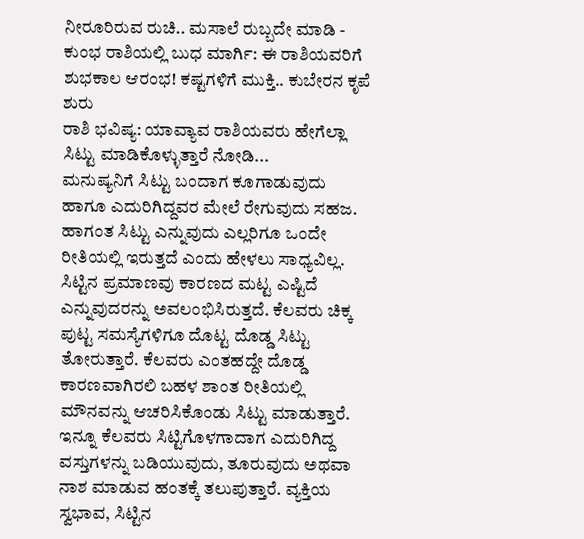ನೀರೂರಿರುವ ರುಚಿ.. ಮಸಾಲೆ ರುಬ್ಬದೇ ಮಾಡಿ -
ಕುಂಭ ರಾಶಿಯಲ್ಲಿ ಬುಧ ಮಾರ್ಗಿ: ಈ ರಾಶಿಯವರಿಗೆ ಶುಭಕಾಲ ಆರಂಭ! ಕಷ್ಟಗಳಿಗೆ ಮುಕ್ತಿ.. ಕುಬೇರನ ಕೃಪೆ ಶುರು
ರಾಶಿ ಭವಿಷ್ಯ: ಯಾವ್ಯಾವ ರಾಶಿಯವರು ಹೇಗೆಲ್ಲಾ ಸಿಟ್ಟು ಮಾಡಿಕೊಳ್ಳುತ್ತಾರೆ ನೋಡಿ...
ಮನುಷ್ಯನಿಗೆ ಸಿಟ್ಟು ಬಂದಾಗ ಕೂಗಾಡುವುದು ಹಾಗೂ ಎದುರಿಗಿದ್ದವರ ಮೇಲೆ ರೇಗುವುದು ಸಹಜ. ಹಾಗಂತ ಸಿಟ್ಟು ಎನ್ನುವುದು ಎಲ್ಲರಿಗೂ ಒಂದೇ ರೀತಿಯಲ್ಲಿ ಇರುತ್ತದೆ ಎಂದು ಹೇಳಲು ಸಾಧ್ಯವಿಲ್ಲ. ಸಿಟ್ಟಿನ ಪ್ರಮಾಣವು ಕಾರಣದ ಮಟ್ಟ ಎಷ್ಟಿದೆ ಎನ್ನುವುದರನ್ನು ಅವಲಂಭಿಸಿರುತ್ತದೆ. ಕೆಲವರು ಚಿಕ್ಕ ಪುಟ್ಟ ಸಮಸ್ಯೆಗಳಿಗೂ ದೊಟ್ಟ ದೊಡ್ಡ ಸಿಟ್ಟು ತೋರುತ್ತಾರೆ. ಕೆಲವರು ಎಂತಹದ್ದೇ ದೊಡ್ಡ ಕಾರಣವಾಗಿರಲಿ ಬಹಳ ಶಾಂತ ರೀತಿಯಲ್ಲಿ ಮೌನವನ್ನು ಆಚರಿಸಿಕೊಂಡು ಸಿಟ್ಟು ಮಾಡುತ್ತಾರೆ.
ಇನ್ನೂ ಕೆಲವರು ಸಿಟ್ಟಿಗೊಳಗಾದಾಗ ಎದುರಿಗಿದ್ದ ವಸ್ತುಗಳನ್ನು ಬಡಿಯುವುದು, ತೂರುವುದು ಅಥವಾ ನಾಶ ಮಾಡುವ ಹಂತಕ್ಕೆ ತಲುಪುತ್ತಾರೆ. ವ್ಯಕ್ತಿಯ ಸ್ವಭಾವ, ಸಿಟ್ಟಿನ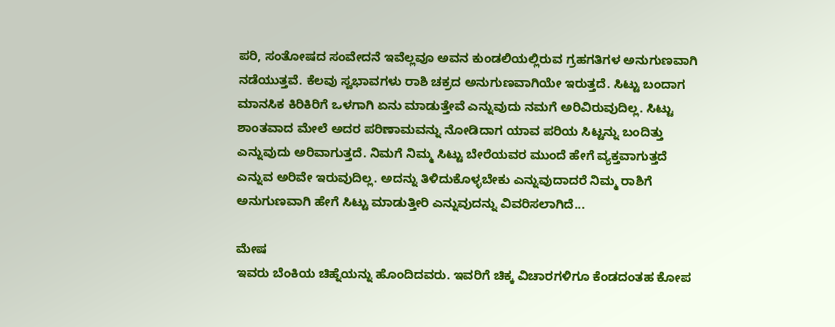ಪರಿ, ಸಂತೋಷದ ಸಂವೇದನೆ ಇವೆಲ್ಲವೂ ಅವನ ಕುಂಡಲಿಯಲ್ಲಿರುವ ಗ್ರಹಗತಿಗಳ ಅನುಗುಣವಾಗಿ ನಡೆಯುತ್ತವೆ. ಕೆಲವು ಸ್ವಭಾವಗಳು ರಾಶಿ ಚಕ್ರದ ಅನುಗುಣವಾಗಿಯೇ ಇರುತ್ತದೆ. ಸಿಟ್ಟು ಬಂದಾಗ ಮಾನಸಿಕ ಕಿರಿಕಿರಿಗೆ ಒಳಗಾಗಿ ಏನು ಮಾಡುತ್ತೇವೆ ಎನ್ನುವುದು ನಮಗೆ ಅರಿವಿರುವುದಿಲ್ಲ. ಸಿಟ್ಟು ಶಾಂತವಾದ ಮೇಲೆ ಅದರ ಪರಿಣಾಮವನ್ನು ನೋಡಿದಾಗ ಯಾವ ಪರಿಯ ಸಿಟ್ಟನ್ನು ಬಂದಿತ್ತು ಎನ್ನುವುದು ಅರಿವಾಗುತ್ತದೆ. ನಿಮಗೆ ನಿಮ್ಮ ಸಿಟ್ಟು ಬೇರೆಯವರ ಮುಂದೆ ಹೇಗೆ ವ್ಯಕ್ತವಾಗುತ್ತದೆ ಎನ್ನುವ ಅರಿವೇ ಇರುವುದಿಲ್ಲ. ಅದನ್ನು ತಿಳಿದುಕೊಳ್ಳಬೇಕು ಎನ್ನುವುದಾದರೆ ನಿಮ್ಮ ರಾಶಿಗೆ ಅನುಗುಣವಾಗಿ ಹೇಗೆ ಸಿಟ್ಟು ಮಾಡುತ್ತೀರಿ ಎನ್ನುವುದನ್ನು ವಿವರಿಸಲಾಗಿದೆ...

ಮೇಷ
ಇವರು ಬೆಂಕಿಯ ಚಿಹ್ನೆಯನ್ನು ಹೊಂದಿದವರು. ಇವರಿಗೆ ಚಿಕ್ಕ ವಿಚಾರಗಳಿಗೂ ಕೆಂಡದಂತಹ ಕೋಪ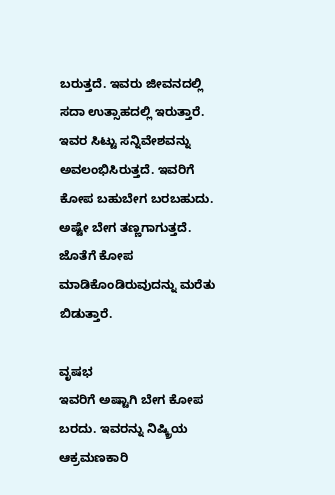ಬರುತ್ತದೆ. ಇವರು ಜೀವನದಲ್ಲಿ ಸದಾ ಉತ್ಸಾಹದಲ್ಲಿ ಇರುತ್ತಾರೆ. ಇವರ ಸಿಟ್ಟು ಸನ್ನಿವೇಶವನ್ನು ಅವಲಂಭಿಸಿರುತ್ತದೆ. ಇವರಿಗೆ ಕೋಪ ಬಹುಬೇಗ ಬರಬಹುದು. ಅಷ್ಟೇ ಬೇಗ ತಣ್ಣಗಾಗುತ್ತದೆ. ಜೊತೆಗೆ ಕೋಪ ಮಾಡಿಕೊಂಡಿರುವುದನ್ನು ಮರೆತು ಬಿಡುತ್ತಾರೆ.

ವೃಷಭ
ಇವರಿಗೆ ಅಷ್ಟಾಗಿ ಬೇಗ ಕೋಪ ಬರದು. ಇವರನ್ನು ನಿಷ್ಕ್ರಿಯ ಆಕ್ರಮಣಕಾರಿ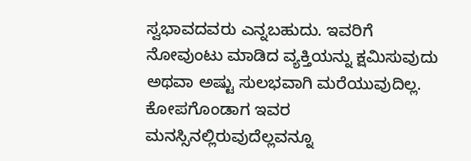ಸ್ವಭಾವದವರು ಎನ್ನಬಹುದು. ಇವರಿಗೆ ನೋವುಂಟು ಮಾಡಿದ ವ್ಯಕ್ತಿಯನ್ನು ಕ್ಷಮಿಸುವುದು ಅಥವಾ ಅಷ್ಟು ಸುಲಭವಾಗಿ ಮರೆಯುವುದಿಲ್ಲ. ಕೋಪಗೊಂಡಾಗ ಇವರ ಮನಸ್ಸಿನಲ್ಲಿರುವುದೆಲ್ಲವನ್ನೂ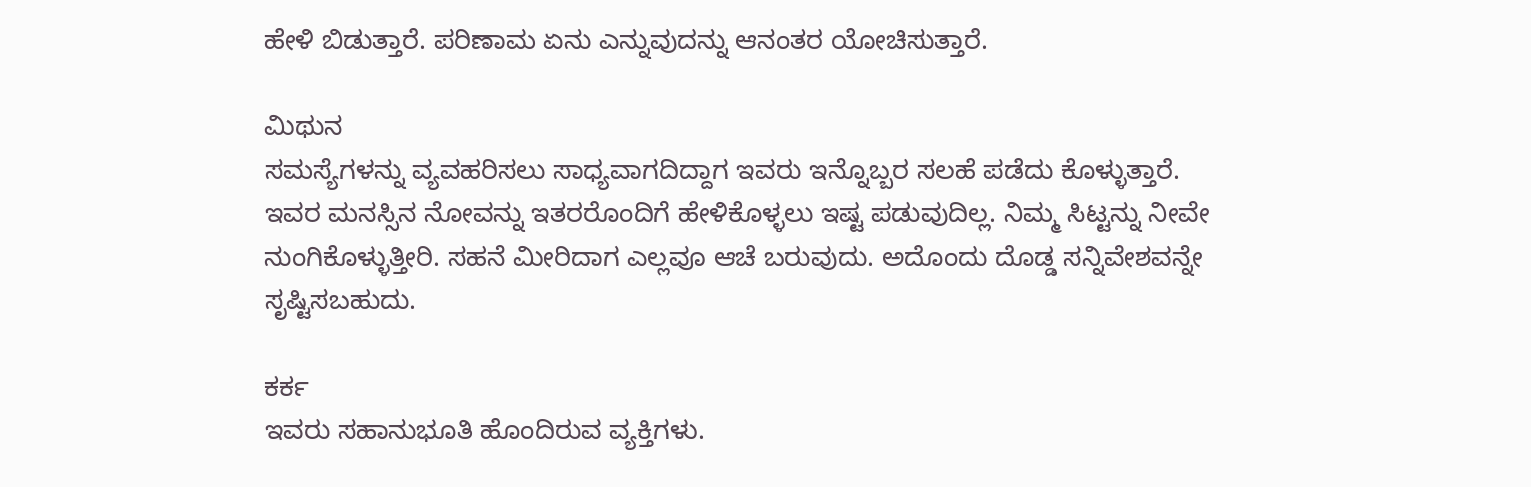ಹೇಳಿ ಬಿಡುತ್ತಾರೆ. ಪರಿಣಾಮ ಏನು ಎನ್ನುವುದನ್ನು ಆನಂತರ ಯೋಚಿಸುತ್ತಾರೆ.

ಮಿಥುನ
ಸಮಸ್ಯೆಗಳನ್ನು ವ್ಯವಹರಿಸಲು ಸಾಧ್ಯವಾಗದಿದ್ದಾಗ ಇವರು ಇನ್ನೊಬ್ಬರ ಸಲಹೆ ಪಡೆದು ಕೊಳ್ಳುತ್ತಾರೆ. ಇವರ ಮನಸ್ಸಿನ ನೋವನ್ನು ಇತರರೊಂದಿಗೆ ಹೇಳಿಕೊಳ್ಳಲು ಇಷ್ಟ ಪಡುವುದಿಲ್ಲ. ನಿಮ್ಮ ಸಿಟ್ಟನ್ನು ನೀವೇ ನುಂಗಿಕೊಳ್ಳುತ್ತೀರಿ. ಸಹನೆ ಮೀರಿದಾಗ ಎಲ್ಲವೂ ಆಚೆ ಬರುವುದು. ಅದೊಂದು ದೊಡ್ಡ ಸನ್ನಿವೇಶವನ್ನೇ ಸೃಷ್ಟಿಸಬಹುದು.

ಕರ್ಕ
ಇವರು ಸಹಾನುಭೂತಿ ಹೊಂದಿರುವ ವ್ಯಕ್ತಿಗಳು.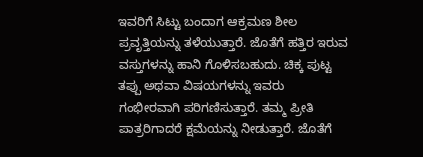ಇವರಿಗೆ ಸಿಟ್ಟು ಬಂದಾಗ ಆಕ್ರಮಣ ಶೀಲ ಪ್ರವೃತ್ತಿಯನ್ನು ತಳೆಯುತ್ತಾರೆ. ಜೊತೆಗೆ ಹತ್ತಿರ ಇರುವ ವಸ್ತುಗಳನ್ನು ಹಾನಿ ಗೊಳಿಸಬಹುದು. ಚಿಕ್ಕ ಪುಟ್ಟ ತಪ್ಪು ಅಥವಾ ವಿಷಯಗಳನ್ನು ಇವರು ಗಂಭೀರವಾಗಿ ಪರಿಗಣಿಸುತ್ತಾರೆ. ತಮ್ಮ ಪ್ರೀತಿ ಪಾತ್ರರಿಗಾದರೆ ಕ್ಷಮೆಯನ್ನು ನೀಡುತ್ತಾರೆ. ಜೊತೆಗೆ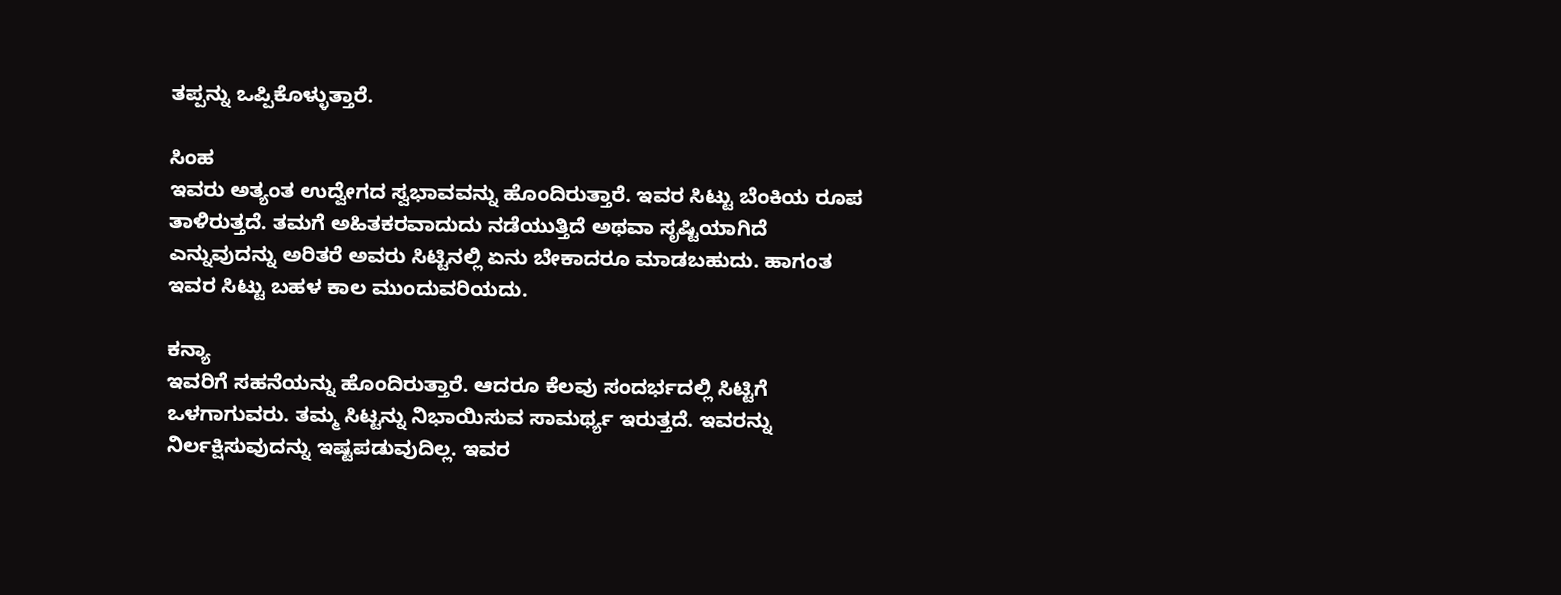ತಪ್ಪನ್ನು ಒಪ್ಪಿಕೊಳ್ಳುತ್ತಾರೆ.

ಸಿಂಹ
ಇವರು ಅತ್ಯಂತ ಉದ್ವೇಗದ ಸ್ವಭಾವವನ್ನು ಹೊಂದಿರುತ್ತಾರೆ. ಇವರ ಸಿಟ್ಟು ಬೆಂಕಿಯ ರೂಪ ತಾಳಿರುತ್ತದೆ. ತಮಗೆ ಅಹಿತಕರವಾದುದು ನಡೆಯುತ್ತಿದೆ ಅಥವಾ ಸೃಷ್ಟಿಯಾಗಿದೆ ಎನ್ನುವುದನ್ನು ಅರಿತರೆ ಅವರು ಸಿಟ್ಟಿನಲ್ಲಿ ಏನು ಬೇಕಾದರೂ ಮಾಡಬಹುದು. ಹಾಗಂತ ಇವರ ಸಿಟ್ಟು ಬಹಳ ಕಾಲ ಮುಂದುವರಿಯದು.

ಕನ್ಯಾ
ಇವರಿಗೆ ಸಹನೆಯನ್ನು ಹೊಂದಿರುತ್ತಾರೆ. ಆದರೂ ಕೆಲವು ಸಂದರ್ಭದಲ್ಲಿ ಸಿಟ್ಟಿಗೆ ಒಳಗಾಗುವರು. ತಮ್ಮ ಸಿಟ್ಟನ್ನು ನಿಭಾಯಿಸುವ ಸಾಮರ್ಥ್ಯ ಇರುತ್ತದೆ. ಇವರನ್ನು ನಿರ್ಲಕ್ಷಿಸುವುದನ್ನು ಇಷ್ಟಪಡುವುದಿಲ್ಲ. ಇವರ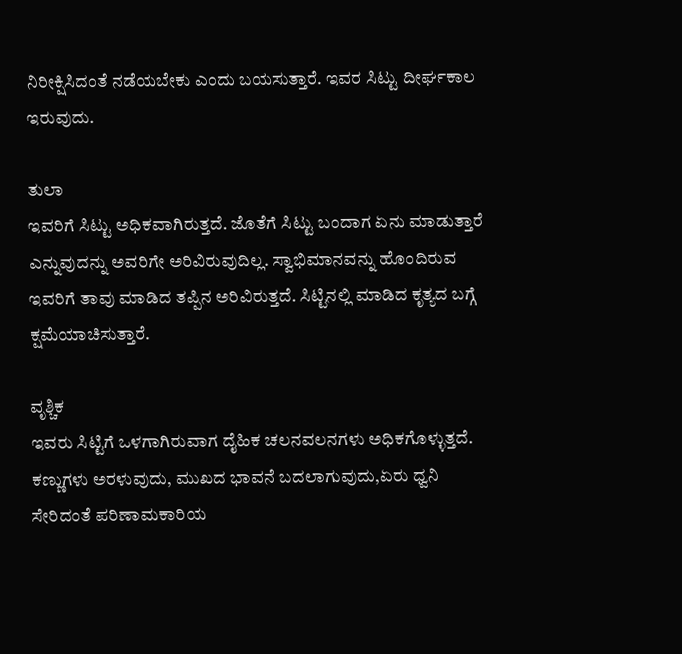ನಿರೀಕ್ಷಿಸಿದಂತೆ ನಡೆಯಬೇಕು ಎಂದು ಬಯಸುತ್ತಾರೆ. ಇವರ ಸಿಟ್ಟು ದೀರ್ಘಕಾಲ ಇರುವುದು.

ತುಲಾ
ಇವರಿಗೆ ಸಿಟ್ಟು ಅಧಿಕವಾಗಿರುತ್ತದೆ. ಜೊತೆಗೆ ಸಿಟ್ಟು ಬಂದಾಗ ಏನು ಮಾಡುತ್ತಾರೆ ಎನ್ನುವುದನ್ನು ಅವರಿಗೇ ಅರಿವಿರುವುದಿಲ್ಲ. ಸ್ವಾಭಿಮಾನವನ್ನು ಹೊಂದಿರುವ ಇವರಿಗೆ ತಾವು ಮಾಡಿದ ತಪ್ಪಿನ ಅರಿವಿರುತ್ತದೆ. ಸಿಟ್ಟಿನಲ್ಲಿ ಮಾಡಿದ ಕೃತ್ಯದ ಬಗ್ಗೆ ಕ್ಷಮೆಯಾಚಿಸುತ್ತಾರೆ.

ವೃಶ್ಚಿಕ
ಇವರು ಸಿಟ್ಟಿಗೆ ಒಳಗಾಗಿರುವಾಗ ದೈಹಿಕ ಚಲನವಲನಗಳು ಅಧಿಕಗೊಳ್ಳುತ್ತದೆ. ಕಣ್ಣುಗಳು ಅರಳುವುದು, ಮುಖದ ಭಾವನೆ ಬದಲಾಗುವುದು,ಏರು ಧ್ವನಿ ಸೇರಿದಂತೆ ಪರಿಣಾಮಕಾರಿಯ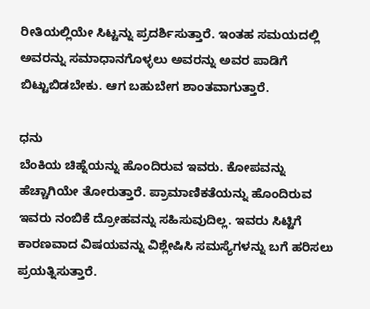ರೀತಿಯಲ್ಲಿಯೇ ಸಿಟ್ಟನ್ನು ಪ್ರದರ್ಶಿಸುತ್ತಾರೆ. ಇಂತಹ ಸಮಯದಲ್ಲಿ ಅವರನ್ನು ಸಮಾಧಾನಗೊಳ್ಳಲು ಅವರನ್ನು ಅವರ ಪಾಡಿಗೆ ಬಿಟ್ಟುಬಿಡಬೇಕು. ಆಗ ಬಹುಬೇಗ ಶಾಂತವಾಗುತ್ತಾರೆ.

ಧನು
ಬೆಂಕಿಯ ಚಿಹ್ನೆಯನ್ನು ಹೊಂದಿರುವ ಇವರು. ಕೋಪವನ್ನು ಹೆಚ್ಚಾಗಿಯೇ ತೋರುತ್ತಾರೆ. ಪ್ರಾಮಾಣಿಕತೆಯನ್ನು ಹೊಂದಿರುವ ಇವರು ನಂಬಿಕೆ ದ್ರೋಹವನ್ನು ಸಹಿಸುವುದಿಲ್ಲ. ಇವರು ಸಿಟ್ಟಿಗೆ ಕಾರಣವಾದ ವಿಷಯವನ್ನು ವಿಶ್ಲೇಷಿಸಿ ಸಮಸ್ಯೆಗಳನ್ನು ಬಗೆ ಹರಿಸಲು ಪ್ರಯತ್ನಿಸುತ್ತಾರೆ.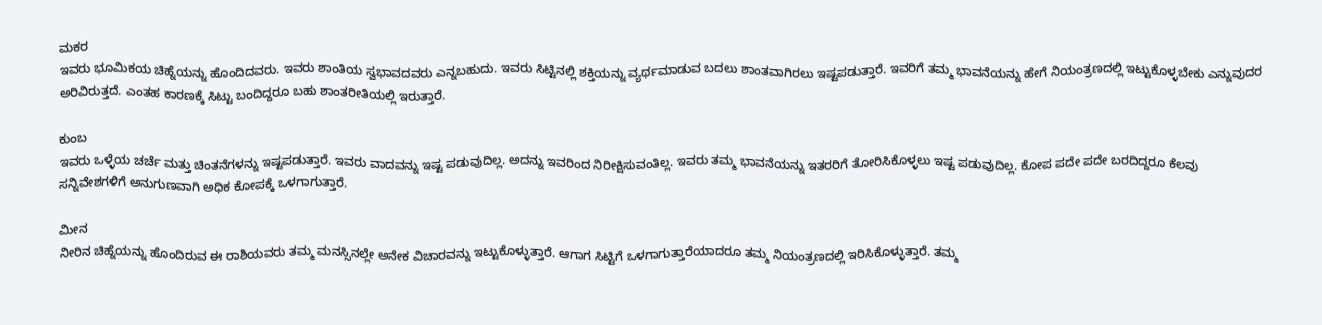ಮಕರ
ಇವರು ಭೂಮಿಕಯ ಚಿಹ್ನೆಯನ್ನು ಹೊಂದಿದವರು. ಇವರು ಶಾಂತಿಯ ಸ್ವಭಾವದವರು ಎನ್ನಬಹುದು. ಇವರು ಸಿಟ್ಟಿನಲ್ಲಿ ಶಕ್ತಿಯನ್ನು ವ್ಯರ್ಥಮಾಡುವ ಬದಲು ಶಾಂತವಾಗಿರಲು ಇಷ್ಟಪಡುತ್ತಾರೆ. ಇವರಿಗೆ ತಮ್ಮ ಭಾವನೆಯನ್ನು ಹೇಗೆ ನಿಯಂತ್ರಣದಲ್ಲಿ ಇಟ್ಟುಕೊಳ್ಳಬೇಕು ಎನ್ನುವುದರ ಅರಿವಿರುತ್ತದೆ. ಎಂತಹ ಕಾರಣಕ್ಕೆ ಸಿಟ್ಟು ಬಂದಿದ್ದರೂ ಬಹು ಶಾಂತರೀತಿಯಲ್ಲಿ ಇರುತ್ತಾರೆ.

ಕುಂಬ
ಇವರು ಒಳ್ಳೆಯ ಚರ್ಚೆ ಮತ್ತು ಚಿಂತನೆಗಳನ್ನು ಇಷ್ಟಪಡುತ್ತಾರೆ. ಇವರು ವಾದವನ್ನು ಇಷ್ಟ ಪಡುವುದಿಲ್ಲ. ಅದನ್ನು ಇವರಿಂದ ನಿರೀಕ್ಷಿಸುವಂತಿಲ್ಲ. ಇವರು ತಮ್ಮ ಭಾವನೆಯನ್ನು ಇತರರಿಗೆ ತೋರಿಸಿಕೊಳ್ಳಲು ಇಷ್ಟ ಪಡುವುದಿಲ್ಲ. ಕೋಪ ಪದೇ ಪದೇ ಬರದಿದ್ದರೂ ಕೆಲವು ಸನ್ನಿವೇಶಗಳಿಗೆ ಅನುಗುಣವಾಗಿ ಅಧಿಕ ಕೋಪಕ್ಕೆ ಒಳಗಾಗುತ್ತಾರೆ.

ಮೀನ
ನೀರಿನ ಚಿಹ್ನೆಯನ್ನು ಹೊಂದಿರುವ ಈ ರಾಶಿಯವರು ತಮ್ಮ ಮನಸ್ಸಿನಲ್ಲೇ ಅನೇಕ ವಿಚಾರವನ್ನು ಇಟ್ಟುಕೊಳ್ಳುತ್ತಾರೆ. ಆಗಾಗ ಸಿಟ್ಟಿಗೆ ಒಳಗಾಗುತ್ತಾರೆಯಾದರೂ ತಮ್ಮ ನಿಯಂತ್ರಣದಲ್ಲಿ ಇರಿಸಿಕೊಳ್ಳುತ್ತಾರೆ. ತಮ್ಮ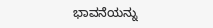ಭಾವನೆಯನ್ನು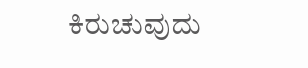ಕಿರುಚುವುದು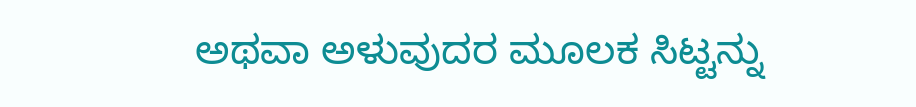ಅಥವಾ ಅಳುವುದರ ಮೂಲಕ ಸಿಟ್ಟನ್ನು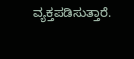ವ್ಯಕ್ತಪಡಿಸುತ್ತಾರೆ.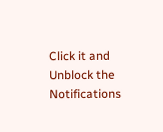Click it and Unblock the Notifications